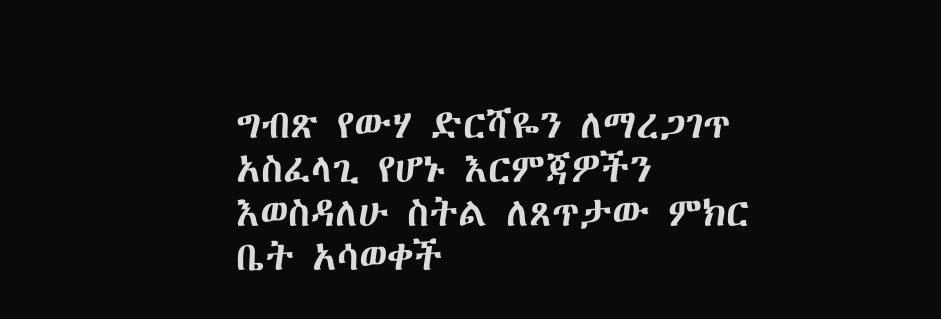ግብጽ የውሃ ድርሻዬን ለማረጋገጥ አስፈላጊ የሆኑ እርምጃዎችን እወስዳለሁ ስትል ለጸጥታው ምክር ቤት አሳወቀች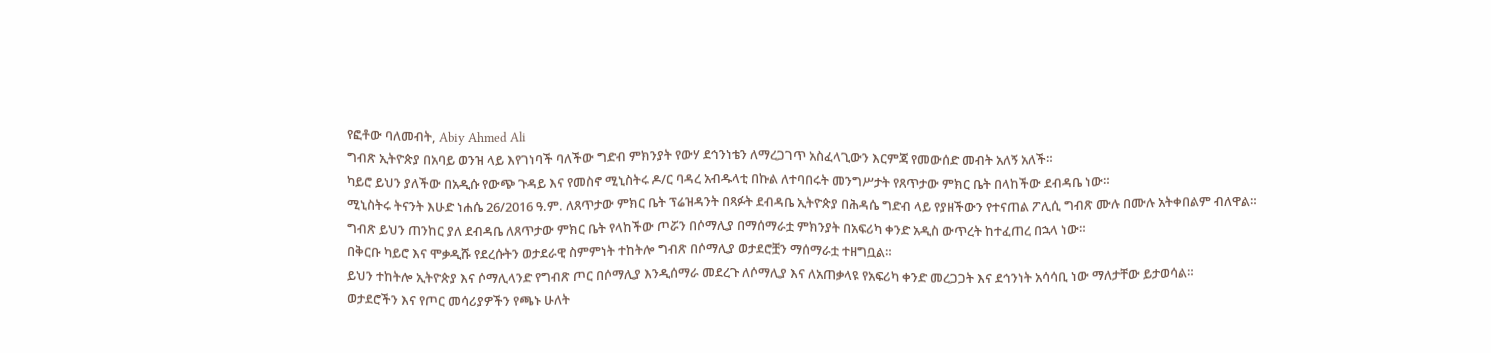የፎቶው ባለመብት, Abiy Ahmed Ali
ግብጽ ኢትዮጵያ በአባይ ወንዝ ላይ እየገነባች ባለችው ግድብ ምክንያት የውሃ ደኅንነቴን ለማረጋገጥ አስፈላጊውን እርምጃ የመውሰድ መብት አለኝ አለች።
ካይሮ ይህን ያለችው በአዲሱ የውጭ ጉዳይ እና የመስኖ ሚኒስትሩ ዶ/ር ባዳረ አብዱላቲ በኩል ለተባበሩት መንግሥታት የጸጥታው ምክር ቤት በላከችው ደብዳቤ ነው።
ሚኒስትሩ ትናንት እሁድ ነሐሴ 26/2016 ዓ.ም. ለጸጥታው ምክር ቤት ፕሬዝዳንት በጻፉት ደብዳቤ ኢትዮጵያ በሕዳሴ ግድብ ላይ የያዘችውን የተናጠል ፖሊሲ ግብጽ ሙሉ በሙሉ አትቀበልም ብለዋል።
ግብጽ ይህን ጠንከር ያለ ደብዳቤ ለጸጥታው ምክር ቤት የላከችው ጦሯን በሶማሊያ በማሰማራቷ ምክንያት በአፍሪካ ቀንድ አዲስ ውጥረት ከተፈጠረ በኋላ ነው።
በቅርቡ ካይሮ እና ሞቃዲሹ የደረሱትን ወታደራዊ ስምምነት ተከትሎ ግብጽ በሶማሊያ ወታደሮቿን ማሰማራቷ ተዘግቧል።
ይህን ተከትሎ ኢትዮጵያ እና ሶማሊላንድ የግብጽ ጦር በሶማሊያ እንዲሰማራ መደረጉ ለሶማሊያ እና ለአጠቃላዩ የአፍሪካ ቀንድ መረጋጋት እና ደኅንነት አሳሳቢ ነው ማለታቸው ይታወሳል።
ወታደሮችን እና የጦር መሳሪያዎችን የጫኑ ሁለት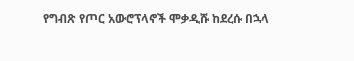የግብጽ የጦር አውሮፕላኖች ሞቃዲሹ ከደረሱ በኋላ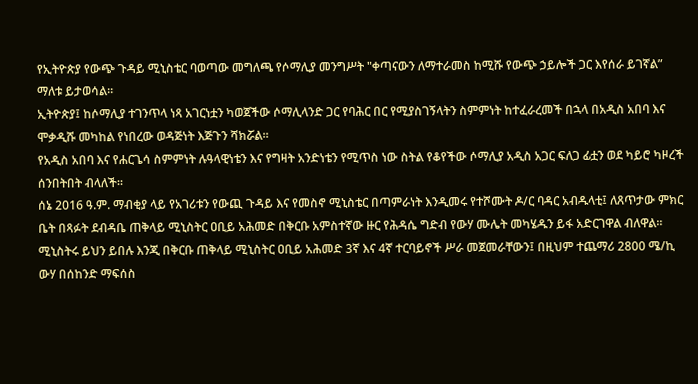የኢትዮጵያ የውጭ ጉዳይ ሚኒስቴር ባወጣው መግለጫ የሶማሊያ መንግሥት "ቀጣናውን ለማተራመስ ከሚሹ የውጭ ኃይሎች ጋር እየሰራ ይገኛል” ማለቱ ይታወሳል።
ኢትዮጵያ፤ ከሶማሊያ ተገንጥላ ነጻ አገርነቷን ካወጀችው ሶማሊላንድ ጋር የባሕር በር የሚያስገኝላትን ስምምነት ከተፈራረመች በኋላ በአዲስ አበባ እና ሞቃዲሹ መካከል የነበረው ወዳጅነት እጅጉን ሻክሯል።
የአዲስ አበባ እና የሐርጌሳ ስምምነት ሉዓላዊነቴን እና የግዛት አንድነቴን የሚጥስ ነው ስትል የቆየችው ሶማሊያ አዲስ አጋር ፍለጋ ፊቷን ወደ ካይሮ ካዞረች ሰንበትበት ብላለች።
ሰኔ 2016 ዓ.ም. ማብቂያ ላይ የአገሪቱን የውጪ ጉዳይ እና የመስኖ ሚኒስቴር በጣምራነት እንዲመሩ የተሾሙት ዶ/ር ባዳር አብዱላቲ፤ ለጸጥታው ምክር ቤት በጻፉት ደብዳቤ ጠቅላይ ሚኒስትር ዐቢይ አሕመድ በቅርቡ አምስተኛው ዙር የሕዳሴ ግድብ የውሃ ሙሌት መካሄዱን ይፋ አድርገዋል ብለዋል።
ሚኒስትሩ ይህን ይበሉ እንጂ በቅርቡ ጠቅላይ ሚኒስትር ዐቢይ አሕመድ 3ኛ እና 4ኛ ተርባይኖች ሥራ መጀመራቸውን፤ በዚህም ተጨማሪ 2800 ሜ/ኪ ውሃ በሰከንድ ማፍሰስ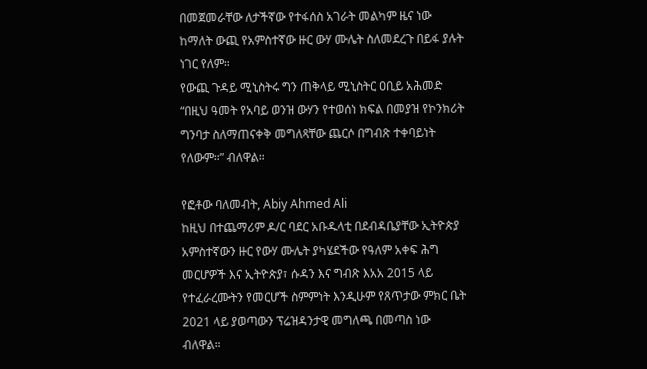በመጀመራቸው ለታችኛው የተፋሰስ አገራት መልካም ዜና ነው ከማለት ውጪ የአምስተኛው ዙር ውሃ ሙሌት ስለመደረጉ በይፋ ያሉት ነገር የለም።
የውጪ ጉዳይ ሚኒስትሩ ግን ጠቅላይ ሚኒስትር ዐቢይ አሕመድ “በዚህ ዓመት የአባይ ወንዝ ውሃን የተወሰነ ክፍል በመያዝ የኮንክሪት ግንባታ ስለማጠናቀቅ መግለጻቸው ጨርሶ በግብጽ ተቀባይነት የለውም።” ብለዋል።

የፎቶው ባለመብት, Abiy Ahmed Ali
ከዚህ በተጨማሪም ዶ/ር ባደር አቡዱላቲ በደብዳቤያቸው ኢትዮጵያ አምስተኛውን ዙር የውሃ ሙሌት ያካሄደችው የዓለም አቀፍ ሕግ መርሆዎች እና ኢትዮጵያ፣ ሱዳን እና ግብጽ እአአ 2015 ላይ የተፈራረሙትን የመርሆች ስምምነት እንዲሁም የጸጥታው ምክር ቤት 2021 ላይ ያወጣውን ፕሬዝዳንታዊ መግለጫ በመጣስ ነው ብለዋል።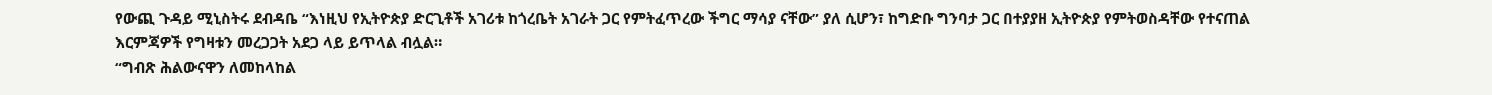የውጪ ጉዳይ ሚኒስትሩ ደብዳቤ “እነዚህ የኢትዮጵያ ድርጊቶች አገሪቱ ከጎረቤት አገራት ጋር የምትፈጥረው ችግር ማሳያ ናቸው” ያለ ሲሆን፣ ከግድቡ ግንባታ ጋር በተያያዘ ኢትዮጵያ የምትወስዳቸው የተናጠል እርምጃዎች የግዛቱን መረጋጋት አደጋ ላይ ይጥላል ብሏል።
“ግብጽ ሕልውናዋን ለመከላከል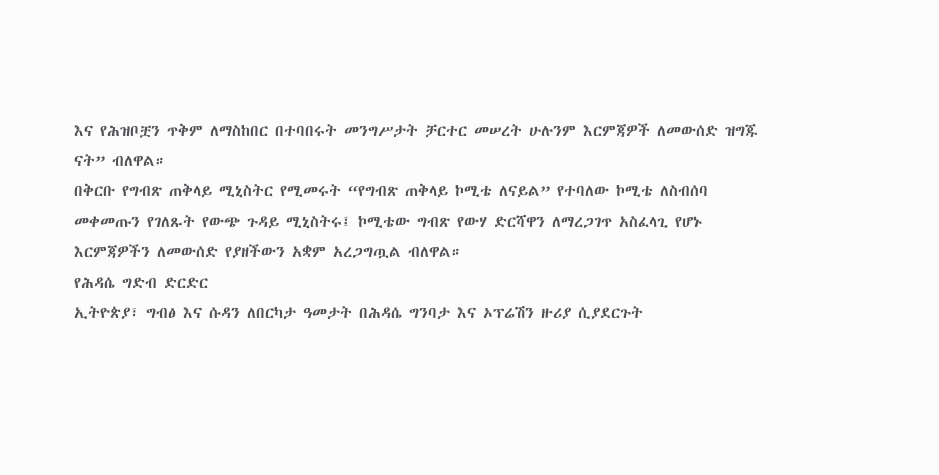እና የሕዝቦቿን ጥቅም ለማስከበር በተባበሩት መንግሥታት ቻርተር መሠረት ሁሉንም እርምጃዎች ለመውሰድ ዝግጁ ናት” ብለዋል።
በቅርቡ የግብጽ ጠቅላይ ሚኒስትር የሚመሩት “የግብጽ ጠቅላይ ኮሚቴ ለናይል” የተባለው ኮሚቴ ለስብሰባ መቀመጡን የገለጹት የውጭ ጉዳይ ሚኒስትሩ፤ ኮሚቴው ግብጽ የውሃ ድርሻዋን ለማረጋገጥ አስፈላጊ የሆኑ እርምጃዎችን ለመውሰድ የያዘችውን አቋም አረጋግጧል ብለዋል።
የሕዳሴ ግድብ ድርድር
ኢትዮጵያ፣ ግብፅ እና ሱዳን ለበርካታ ዓመታት በሕዳሴ ግንባታ እና ኦፕሬሽን ዙሪያ ሲያደርጉት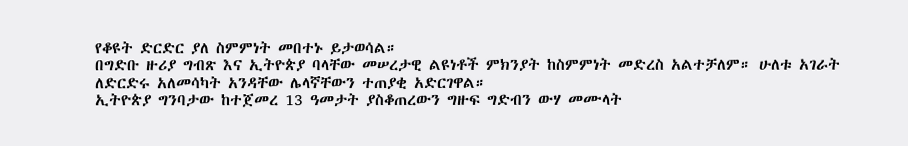የቆዩት ድርድር ያለ ስምምነት መበተኑ ይታወሳል።
በግድቡ ዙሪያ ግብጽ እና ኢትዮጵያ ባላቸው መሠረታዊ ልዩነቶች ምክንያት ከስምምነት መድረስ አልተቻለም። ሁለቱ አገራት ለድርድሩ አለመሳካት አንዳቸው ሌላኛቸውን ተጠያቂ አድርገዋል።
ኢትዮጵያ ግንባታው ከተጀመረ 13 ዓመታት ያስቆጠረውን ግዙፍ ግድብን ውሃ መሙላት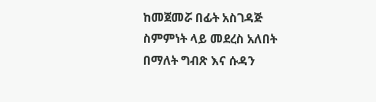ከመጀመሯ በፊት አስገዳጅ ስምምነት ላይ መደረስ አለበት በማለት ግብጽ እና ሱዳን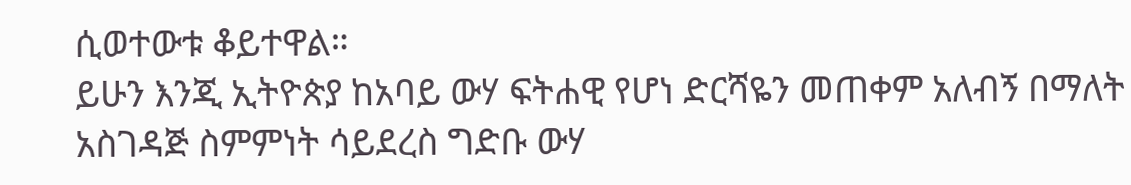ሲወተውቱ ቆይተዋል።
ይሁን እንጂ ኢትዮጵያ ከአባይ ውሃ ፍትሐዊ የሆነ ድርሻዬን መጠቀም አለብኝ በማለት አስገዳጅ ስምምነት ሳይደረስ ግድቡ ውሃ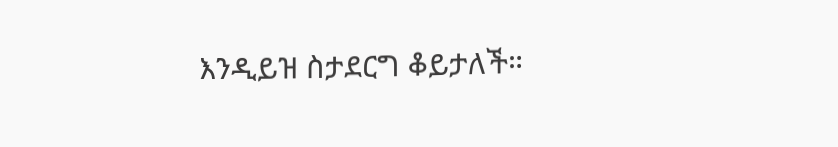እንዲይዝ ስታደርግ ቆይታለች።